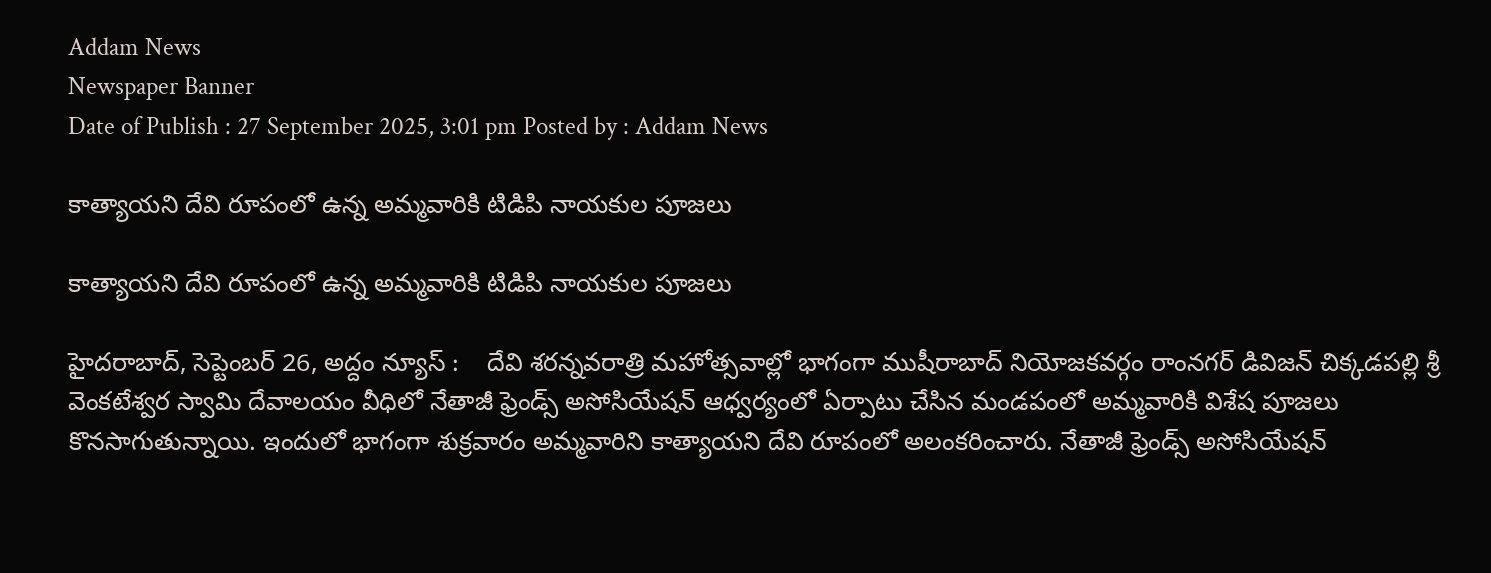Addam News
Newspaper Banner
Date of Publish : 27 September 2025, 3:01 pm Posted by : Addam News

కాత్యాయని దేవి రూపంలో ఉన్న అమ్మ‌వారికి టిడిపి నాయ‌కుల పూజ‌లు

కాత్యాయని దేవి రూపంలో ఉన్న అమ్మ‌వారికి టిడిపి నాయ‌కుల పూజ‌లు

హైదరాబాద్, సెప్టెంబ‌ర్ 26, అద్దం న్యూస్ :    దేవి శరన్నవరాత్రి మహోత్సవాల్లో భాగంగా ముషీరాబాద్ నియోజకవర్గం రాంనగర్ డివిజన్ చిక్కడపల్లి శ్రీ వెంకటేశ్వర స్వామి దేవాలయం వీధిలో నేతాజీ ఫ్రెండ్స్ అసోసియేషన్ ఆధ్వర్యంలో ఏర్పాటు చేసిన మండపంలో అమ్మవారికి విశేష పూజలు కొనసాగుతున్నాయి. ఇందులో భాగంగా శుక్రవారం అమ్మవారిని కాత్యాయని దేవి రూపంలో అలంకరించారు. నేతాజీ ఫ్రెండ్స్ అసోసియేషన్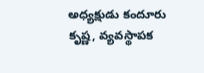అధ్యక్షుడు కందూరు కృష్ణ, వ్యవస్థాపక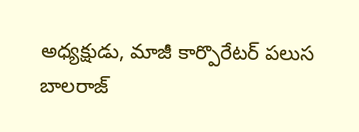అధ్యక్షుడు, మాజీ కార్పొరేటర్ పలుస బాలరాజ్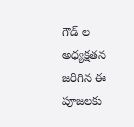గౌడ్ ల అధ్యక్షతన జ‌రిగిన ఈ పూజలకు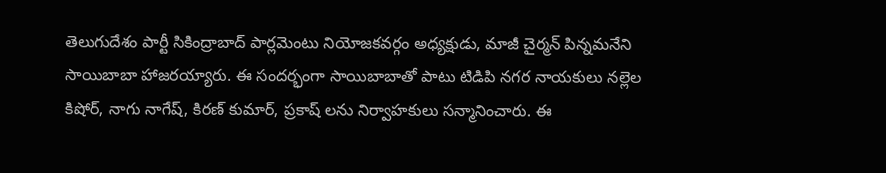తెలుగుదేశం పార్టీ సికింద్రాబాద్ పార్లమెంటు నియోజకవర్గం అధ్యక్షుడు, మాజీ చైర్మన్ పిన్నమనేని సాయిబాబా హాజ‌ర‌య్యారు. ఈ సంద‌ర్భంగా సాయిబాబాతో పాటు టిడిపి నగర నాయకులు నల్లెల కిషోర్, నాగు నాగేష్, కిరణ్ కుమార్, ప్రకాష్ ల‌ను నిర్వాహ‌కులు స‌న్మానించారు. ఈ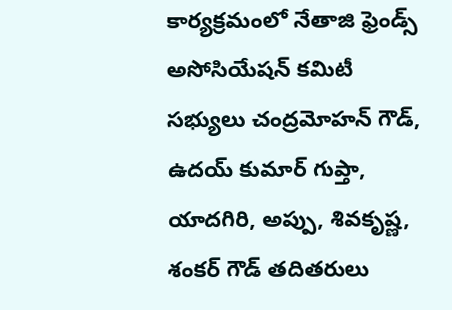కార్య‌క్ర‌మంలో నేతాజి ఫ్రెండ్స్ అసోసియేష‌న్ క‌మిటీ స‌భ్యులు చంద్రమోహన్ గౌడ్, ఉదయ్ కుమార్ గుప్తా, యాదగిరి, అప్పు, శివకృష్ణ, శంకర్ గౌడ్ తదితరులు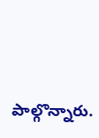పాల్గొన్నారు.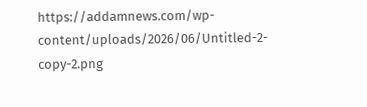https://addamnews.com/wp-content/uploads/2026/06/Untitled-2-copy-2.png